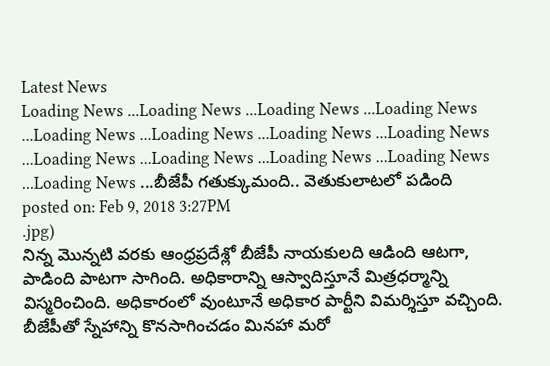Latest News
Loading News ...Loading News ...Loading News ...Loading News ...Loading News ...Loading News ...Loading News ...Loading News ...Loading News ...Loading News ...Loading News ...Loading News ...Loading News ...బీజేపీ గతుక్కుమంది.. వెతుకులాటలో పడింది
posted on: Feb 9, 2018 3:27PM
.jpg)
నిన్న మొన్నటి వరకు ఆంధ్రప్రదేశ్లో బీజేపీ నాయకులది ఆడింది ఆటగా, పాడింది పాటగా సాగింది. అధికారాన్ని ఆస్వాదిస్తూనే మిత్రధర్మాన్ని విస్మరించింది. అధికారంలో వుంటూనే అధికార పార్టీని విమర్శిస్తూ వచ్చింది. బీజేపీతో స్నేహాన్ని కొనసాగించడం మినహా మరో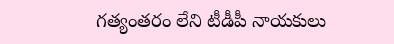గత్యంతరం లేని టీడీపీ నాయకులు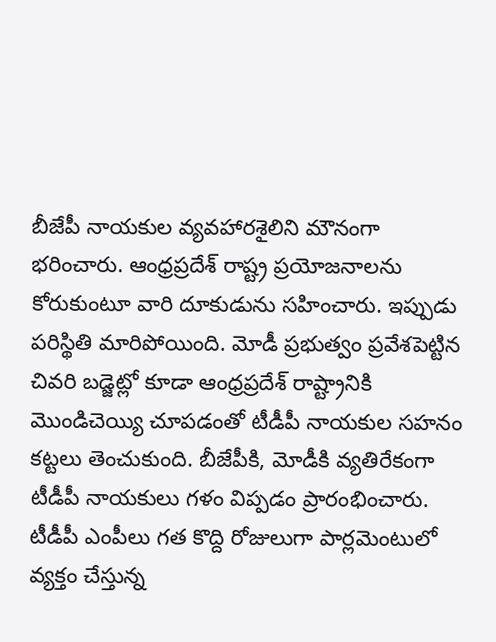బీజేపీ నాయకుల వ్యవహారశైలిని మౌనంగా భరించారు. ఆంధ్రప్రదేశ్ రాష్ట్ర ప్రయోజనాలను కోరుకుంటూ వారి దూకుడును సహించారు. ఇప్పుడు పరిస్థితి మారిపోయింది. మోడీ ప్రభుత్వం ప్రవేశపెట్టిన చివరి బడ్జెట్లో కూడా ఆంధ్రప్రదేశ్ రాష్ట్రానికి మొండిచెయ్యి చూపడంతో టీడీపీ నాయకుల సహనం కట్టలు తెంచుకుంది. బీజేపీకి, మోడీకి వ్యతిరేకంగా టీడీపీ నాయకులు గళం విప్పడం ప్రారంభించారు.
టీడీపీ ఎంపీలు గత కొద్ది రోజులుగా పార్లమెంటులో వ్యక్తం చేస్తున్న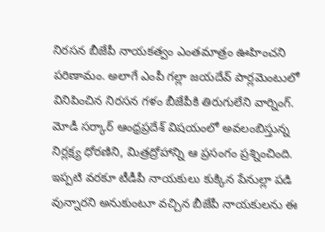నిరసన బీజేపీ నాయకత్వం ఎంతమాత్రం ఊహించని పరిణామం. అలాగే ఎంపీ గల్లా జయదేవ్ పార్లమెంటులో వినిపించిన నిరసన గళం బీజేపీకి తిరుగులేని వార్నింగ్. మోడీ సర్కార్ ఆంధ్రప్రదేశ్ విషయంలో అవలంబిస్తున్న నిర్లక్ష్య ధోరణిని, మిత్రద్రోహాన్ని ఆ ప్రసంగం ప్రశ్నించింది. ఇప్పటి వరకూ టీడీపీ నాయకులు కుక్కిన పేనుల్లా పడి వున్నారని అనుకుంటూ వచ్చిన బీజేపీ నాయకులను ఈ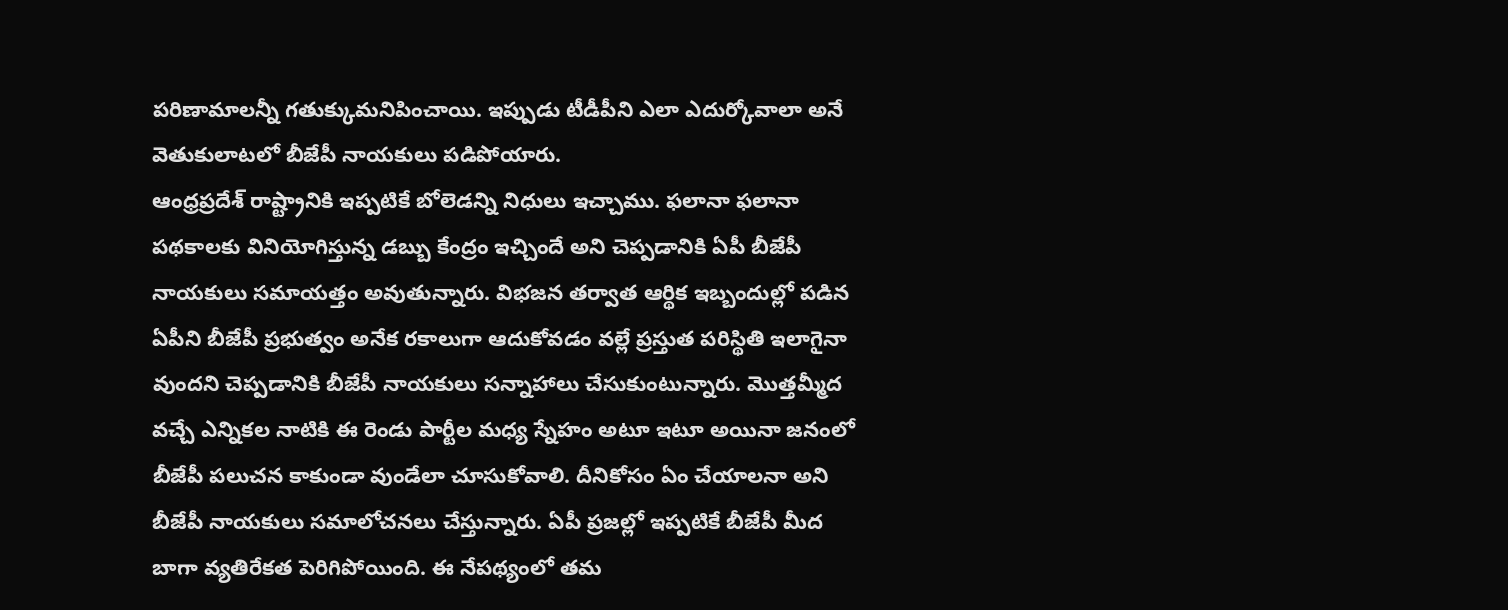పరిణామాలన్నీ గతుక్కుమనిపించాయి. ఇప్పుడు టీడీపీని ఎలా ఎదుర్కోవాలా అనే వెతుకులాటలో బీజేపీ నాయకులు పడిపోయారు.
ఆంధ్రప్రదేశ్ రాష్ట్రానికి ఇప్పటికే బోలెడన్ని నిధులు ఇచ్చాము. ఫలానా ఫలానా పథకాలకు వినియోగిస్తున్న డబ్బు కేంద్రం ఇచ్చిందే అని చెప్పడానికి ఏపీ బీజేపీ నాయకులు సమాయత్తం అవుతున్నారు. విభజన తర్వాత ఆర్థిక ఇబ్బందుల్లో పడిన ఏపీని బీజేపీ ప్రభుత్వం అనేక రకాలుగా ఆదుకోవడం వల్లే ప్రస్తుత పరిస్థితి ఇలాగైనా వుందని చెప్పడానికి బీజేపీ నాయకులు సన్నాహాలు చేసుకుంటున్నారు. మొత్తమ్మీద వచ్చే ఎన్నికల నాటికి ఈ రెండు పార్టీల మధ్య స్నేహం అటూ ఇటూ అయినా జనంలో బీజేపీ పలుచన కాకుండా వుండేలా చూసుకోవాలి. దీనికోసం ఏం చేయాలనా అని బీజేపీ నాయకులు సమాలోచనలు చేస్తున్నారు. ఏపీ ప్రజల్లో ఇప్పటికే బీజేపీ మీద బాగా వ్యతిరేకత పెరిగిపోయింది. ఈ నేపథ్యంలో తమ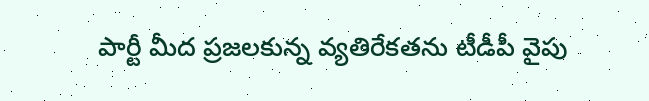పార్టీ మీద ప్రజలకున్న వ్యతిరేకతను టీడీపీ వైపు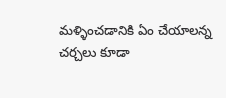మళ్ళించడానికి ఏం చేయాలన్న చర్చలు కూడా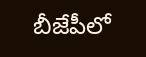బీజేపీలో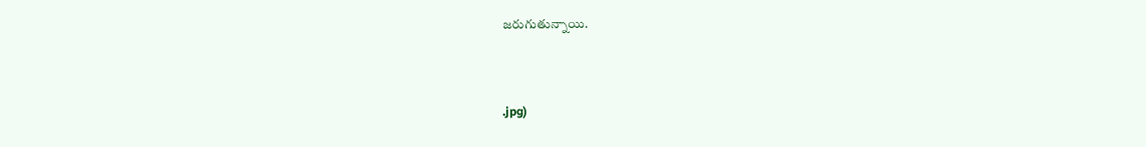జరుగుతున్నాయి.



.jpg)